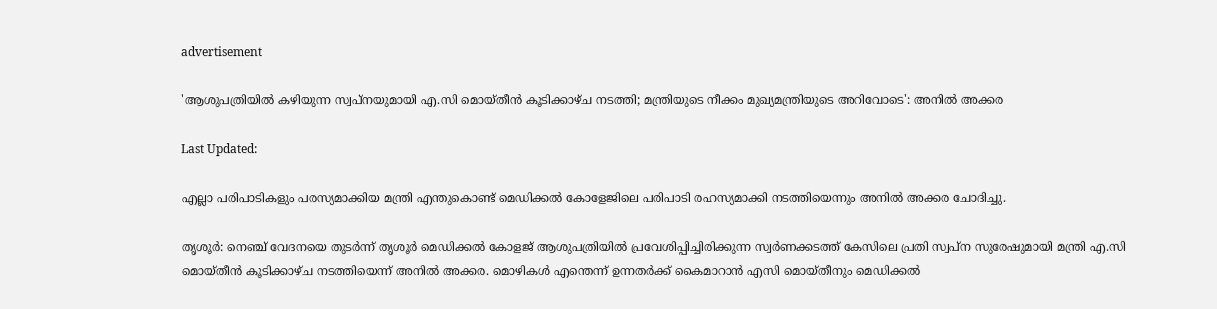advertisement

'ആശുപത്രിയിൽ കഴിയുന്ന സ്വപ്നയുമായി എ.സി മൊയ്തീൻ കൂടിക്കാഴ്ച നടത്തി; മന്ത്രിയുടെ നീക്കം മുഖ്യമന്ത്രിയുടെ അറിവോടെ': അനിൽ അക്കര

Last Updated:

എല്ലാ പരിപാടികളും പരസ്യമാക്കിയ മന്ത്രി എന്തുകൊണ്ട് മെഡിക്കൽ കോളേജിലെ പരിപാടി രഹസ്യമാക്കി നടത്തിയെന്നും അനിൽ അക്കര ചോദിച്ചു.

തൃശൂർ: നെഞ്ച് വേദനയെ തുടർന്ന് തൃശൂർ മെഡിക്കൽ കോളജ് ആശുപത്രിയിൽ പ്രവേശിപ്പിച്ചിരിക്കുന്ന സ്വർണക്കടത്ത് കേസിലെ പ്രതി സ്വപ്ന സുരേഷുമായി മന്ത്രി എ.സി മൊയ്തീൻ കൂടിക്കാഴ്ച നടത്തിയെന്ന് അനിൽ അക്കര. മൊഴികൾ എന്തെന്ന് ഉന്നതർക്ക് കൈമാറാൻ എസി മൊയ്തീനും മെഡിക്കൽ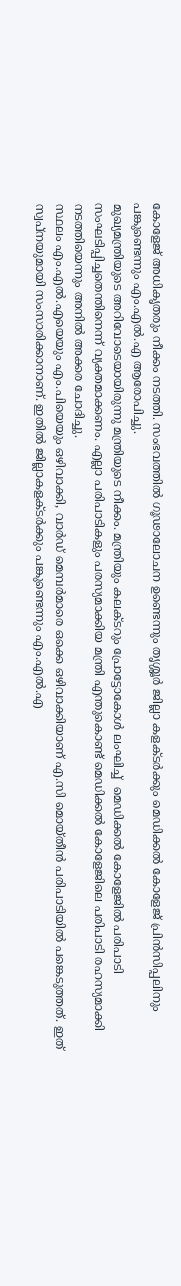കോളേജ് അധികൃതരും നീക്കം നടത്തി. സംഭവത്തില്‍ ഗൂഢാലോചന ഉണ്ടെന്നും തൃശ്ശൂര്‍ ജില്ലാ കളക്ടര്‍ക്കും മെഡിക്കല്‍ കോളേജ് പ്രിന്‍സിപ്പലിനും പങ്കുണ്ടെന്നും എം.എല്‍.എ ആരോപിച്ചു.
മുഖ്യമന്ത്രിയുടെ അറിവോടെയായിരുന്നു മന്ത്രിയുടെ നീക്കം. മന്ത്രിയും കലക്ടറും പ്രോട്ടോകോൾ ലംഘിച്ച്  മെഡിക്കൽ കോളേജിൽ പരിപാടി സംഘടിപ്പിച്ചതെന്തിനെന്ന് വ്യക്തമാക്കണം. എല്ലാ പരിപാടികളും പരസ്യമാക്കിയ മന്ത്രി എന്തുകൊണ്ട് മെഡിക്കൽ കോളേജിലെ പരിപാടി രഹസ്യമാക്കി നടത്തിയെന്നും അനിൽ അക്കര ചോദിച്ചു.
സ്ഥലം എം.എല്‍.എയെയും എം.പിയെയും ഒഴിവാക്കി, വാര്‍ഡ് മെമ്പര്‍മാരെ ഒക്കെ ഒഴിവാക്കിയാണ് എ.സി മൊയ്തീന്‍ പരിപാടിയില്‍ പങ്കെടുത്തത്. ഇത് സ്വപ്‌നയുമായി സംസാരിക്കാനാണ്. ഇതില്‍ ജില്ലാകളക്ടര്‍ക്കും പങ്കുണ്ടെന്നും എം.എൽ.എ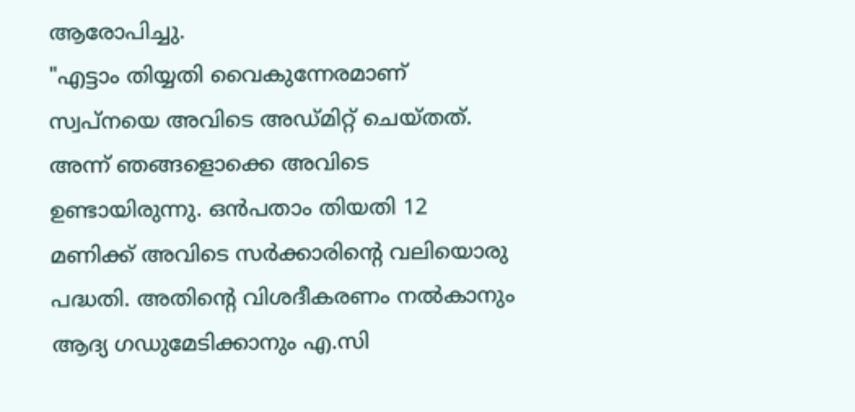ആരോപിച്ചു.
"എട്ടാം തിയ്യതി വൈകുന്നേരമാണ് സ്വപ്നയെ അവിടെ അഡ്മിറ്റ് ചെയ്തത്. അന്ന് ഞങ്ങളൊക്കെ അവിടെ ഉണ്ടായിരുന്നു. ഒന്‍പതാം തിയതി 12 മണിക്ക് അവിടെ സര്‍ക്കാരിന്റെ വലിയൊരു പദ്ധതി. അതിന്റെ വിശദീകരണം നല്‍കാനും ആദ്യ ഗഡുമേടിക്കാനും എ.സി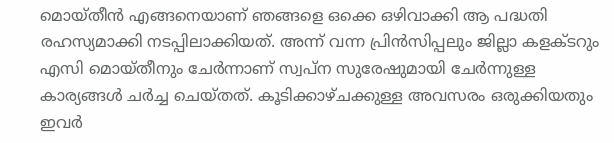മൊയ്തീന്‍ എങ്ങനെയാണ് ഞങ്ങളെ ഒക്കെ ഒഴിവാക്കി ആ പദ്ധതി രഹസ്യമാക്കി നടപ്പിലാക്കിയത്. അന്ന് വന്ന പ്രിന്‍സിപ്പലും ജില്ലാ കളക്ടറും എസി മൊയ്തീനും ചേര്‍ന്നാണ് സ്വപ്‌ന സുരേഷുമായി ചേര്‍ന്നുള്ള കാര്യങ്ങള്‍ ചര്‍ച്ച ചെയ്തത്. കൂടിക്കാഴ്ചക്കുള്ള അവസരം ഒരുക്കിയതും ഇവര്‍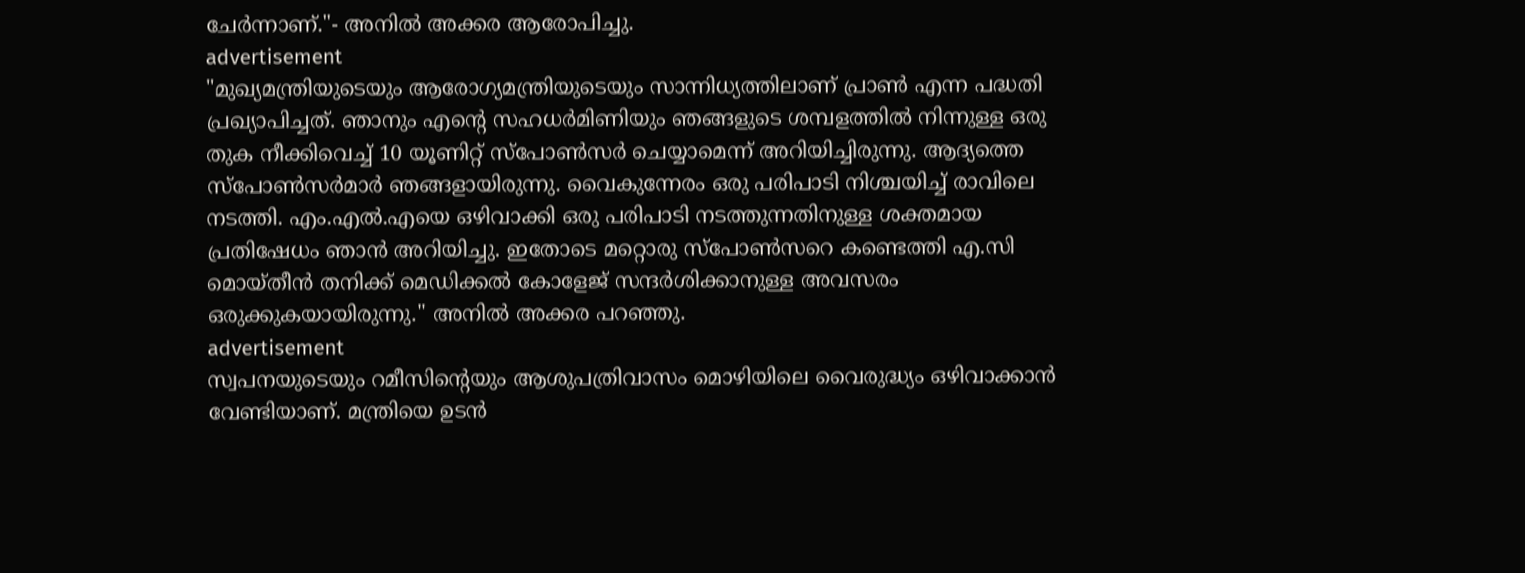ചേര്‍ന്നാണ്."- അനിൽ അക്കര ആരോപിച്ചു.
advertisement
"മുഖ്യമന്ത്രിയുടെയും ആരോഗ്യമന്ത്രിയുടെയും സാന്നിധ്യത്തിലാണ് പ്രാൺ എന്ന പദ്ധതി പ്രഖ്യാപിച്ചത്. ഞാനും എന്റെ സഹധര്‍മിണിയും ഞങ്ങളുടെ ശമ്പളത്തില്‍ നിന്നുള്ള ഒരു തുക നീക്കിവെച്ച് 10 യൂണിറ്റ് സ്‌പോണ്‍സര്‍ ചെയ്യാമെന്ന് അറിയിച്ചിരുന്നു. ആദ്യത്തെ സ്‌പോണ്‍സര്‍മാര്‍ ഞങ്ങളായിരുന്നു. വൈകുന്നേരം ഒരു പരിപാടി നിശ്ചയിച്ച് രാവിലെ നടത്തി. എം.എല്‍.എയെ ഒഴിവാക്കി ഒരു പരിപാടി നടത്തുന്നതിനുള്ള ശക്തമായ പ്രതിഷേധം ഞാന്‍ അറിയിച്ചു. ഇതോടെ മറ്റൊരു സ്‌പോണ്‍സറെ കണ്ടെത്തി എ.സി മൊയ്തീന്‍ തനിക്ക് മെഡിക്കല്‍ കോളേജ് സന്ദര്‍ശിക്കാനുള്ള അവസരം ഒരുക്കുകയായിരുന്നു." അനിൽ അക്കര പറഞ്ഞു.
advertisement
സ്വപനയുടെയും റമീസിന്റെയും ആശുപത്രിവാസം മൊഴിയിലെ വൈരുദ്ധ്യം ഒഴിവാക്കാൻ വേണ്ടിയാണ്. മന്ത്രിയെ ഉടൻ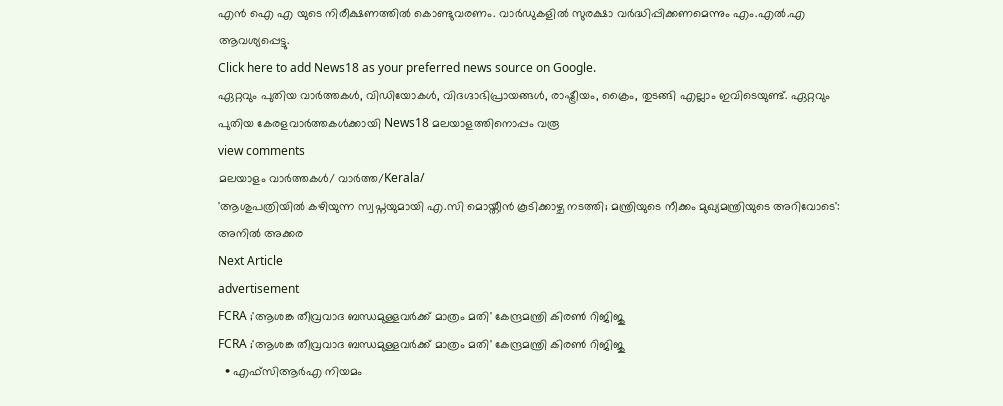എൻ ഐ എ യുടെ നിരീക്ഷണത്തിൽ കൊണ്ടുവരണം. വാർഡുകളിൽ സുരക്ഷാ വർദ്ധിപ്പിക്കണമെന്നും എം.എൽ.എ ആവശ്യപ്പെട്ടു.
Click here to add News18 as your preferred news source on Google.
ഏറ്റവും പുതിയ വാർത്തകൾ, വിഡിയോകൾ, വിദഗ്ദാഭിപ്രായങ്ങൾ, രാഷ്ട്രീയം, ക്രൈം, തുടങ്ങി എല്ലാം ഇവിടെയുണ്ട്. ഏറ്റവും പുതിയ കേരളവാർത്തകൾക്കായി News18 മലയാളത്തിനൊപ്പം വരൂ
view comments
മലയാളം വാർത്തകൾ/ വാർത്ത/Kerala/
'ആശുപത്രിയിൽ കഴിയുന്ന സ്വപ്നയുമായി എ.സി മൊയ്തീൻ കൂടിക്കാഴ്ച നടത്തി; മന്ത്രിയുടെ നീക്കം മുഖ്യമന്ത്രിയുടെ അറിവോടെ': അനിൽ അക്കര
Next Article
advertisement
FCRA ;'ആശങ്ക തീവ്രവാദ ബന്ധമുള്ളവർക്ക് മാത്രം മതി' കേന്ദ്രമന്ത്രി കിരണ്‍ റിജിജു
FCRA ;'ആശങ്ക തീവ്രവാദ ബന്ധമുള്ളവർക്ക് മാത്രം മതി' കേന്ദ്രമന്ത്രി കിരണ്‍ റിജിജു
  • എഫ്‌സിആർഎ നിയമം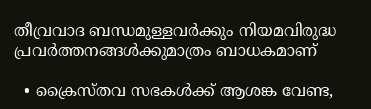തീവ്രവാദ ബന്ധമുള്ളവർക്കും നിയമവിരുദ്ധ പ്രവർത്തനങ്ങൾക്കുമാത്രം ബാധകമാണ്

  • ക്രൈസ്തവ സഭകൾക്ക് ആശങ്ക വേണ്ട,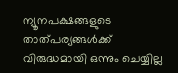ന്യൂനപക്ഷങ്ങളുടെ താത്പര്യങ്ങൾക്ക് വിരുദ്ധമായി ഒന്നും ചെയ്യില്ല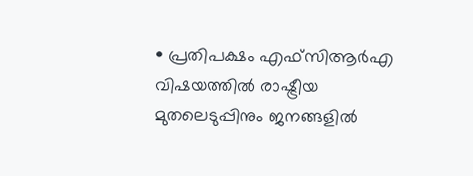• പ്രതിപക്ഷം എഫ്‌സിആർഎ വിഷയത്തിൽ രാഷ്ട്രീയ മുതലെടുപ്പിനും ജനങ്ങളിൽ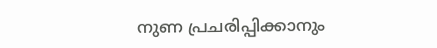നുണ പ്രചരിപ്പിക്കാനും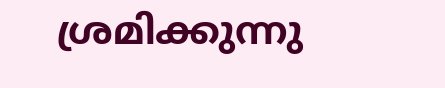ശ്രമിക്കുന്നു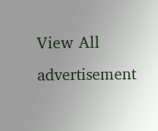View All
advertisement